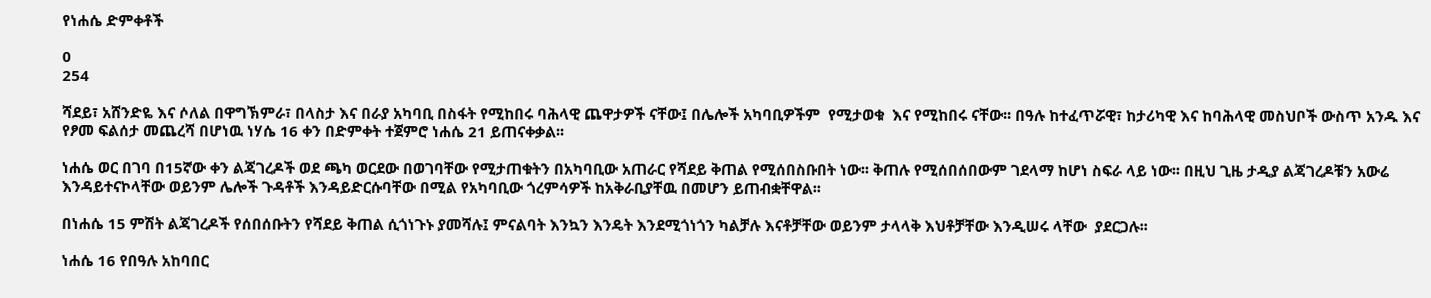የነሐሴ ድምቀቶች

0
254

ሻደይ፣ አሸንድዬ እና ሶለል በዋግኽምራ፣ በላስታ እና በራያ አካባቢ በስፋት የሚከበሩ ባሕላዊ ጨዋታዎች ናቸው፤ በሌሎች አካባቢዎችም  የሚታወቁ  እና የሚከበሩ ናቸው፡፡ በዓሉ ከተፈጥሯዊ፣ ከታሪካዊ እና ከባሕላዊ መስህቦች ውስጥ አንዱ እና የፆመ ፍልሰታ መጨረሻ በሆነዉ ነሃሴ 16 ቀን በድምቀት ተጀምሮ ነሐሴ 21 ይጠናቀቃል፡፡

ነሐሴ ወር በገባ በ15ኛው ቀን ልጃገረዶች ወደ ጫካ ወርደው በወገባቸው የሚታጠቁትን በአካባቢው አጠራር የሻደይ ቅጠል የሚሰበስቡበት ነው፡፡ ቅጠሉ የሚሰበሰበውም ገደላማ ከሆነ ስፍራ ላይ ነው፡፡ በዚህ ጊዜ ታዲያ ልጃገረዶቹን አውሬ እንዳይተናኮላቸው ወይንም ሌሎች ጉዳቶች እንዳይድርሱባቸው በሚል የአካባቢው ጎረምሳዎች ከአቅራቢያቸዉ በመሆን ይጠብቋቸዋል፡፡

በነሐሴ 15 ምሽት ልጃገረዶች የሰበሰቡትን የሻደይ ቅጠል ሲጎነጉኑ ያመሻሉ፤ ምናልባት እንኳን እንዴት እንደሚጎነጎን ካልቻሉ እናቶቻቸው ወይንም ታላላቅ እህቶቻቸው እንዲሠሩ ላቸው  ያደርጋሉ፡፡

ነሐሴ 16 የበዓሉ አከባበር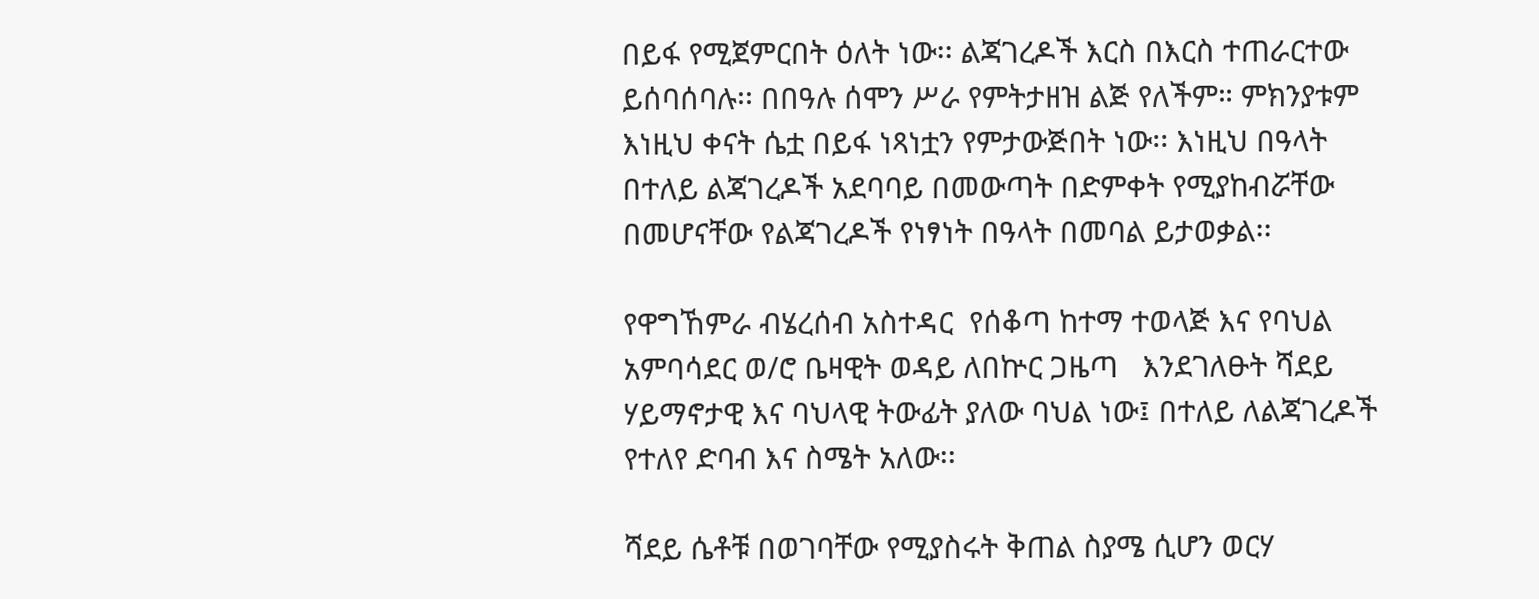በይፋ የሚጀምርበት ዕለት ነው፡፡ ልጃገረዶች እርስ በእርስ ተጠራርተው ይሰባሰባሉ፡፡ በበዓሉ ሰሞን ሥራ የምትታዘዝ ልጅ የለችም። ምክንያቱም እነዚህ ቀናት ሴቷ በይፋ ነጻነቷን የምታውጅበት ነው፡፡ እነዚህ በዓላት በተለይ ልጃገረዶች አደባባይ በመውጣት በድምቀት የሚያከብሯቸው በመሆናቸው የልጃገረዶች የነፃነት በዓላት በመባል ይታወቃል፡፡

የዋግኸምራ ብሄረሰብ አስተዳር  የሰቆጣ ከተማ ተወላጅ እና የባህል አምባሳደር ወ/ሮ ቤዛዊት ወዳይ ለበኵር ጋዜጣ   እንደገለፁት ሻደይ  ሃይማኖታዊ እና ባህላዊ ትውፊት ያለው ባህል ነው፤ በተለይ ለልጃገረዶች የተለየ ድባብ እና ስሜት አለው፡፡

ሻደይ ሴቶቹ በወገባቸው የሚያስሩት ቅጠል ስያሜ ሲሆን ወርሃ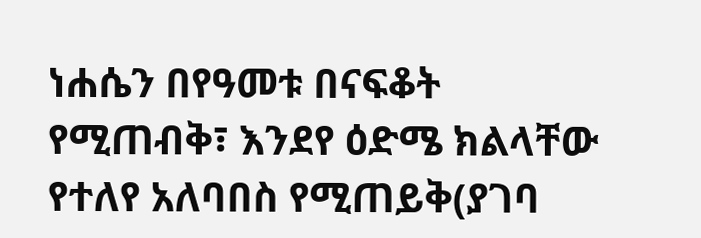ነሐሴን በየዓመቱ በናፍቆት የሚጠብቅ፣ እንደየ ዕድሜ ክልላቸው የተለየ አለባበስ የሚጠይቅ(ያገባ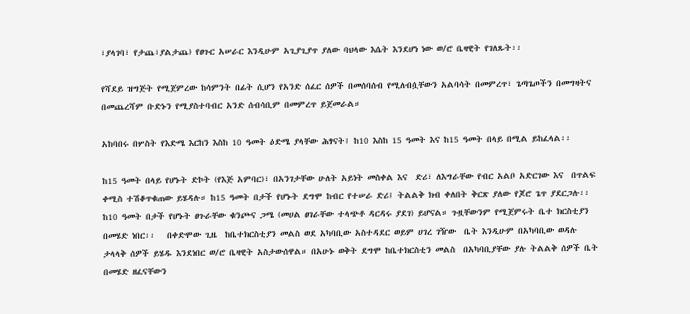፣ያላገባ፣ የታጨ፣ያልታጨ) የፀጉር አሠራር እንዲሁም አጊያጊያጥ ያለው ባህላው እሴት እንደሆነ ነው ወ/ሮ ቤዛዊት የገለጹት፡፡

የሻደይ ዝግጅት የሚጀምረው ከሳምንት በፊት ሲሆን የአንድ ሰፈር ሰዎች በመሰባሰብ የሚለብሷቸውን አልባሳት በመምረጥ፣ ጌጣጌጦችን በመግዛትና በመጨረሻም ቡድኑን የሚያስተባብር አንድ ሰብሳቢም በመምረጥ ይጀመራል።

አከባበሩ በሦስት የእድሜ እርከን እስከ 10 ዓመት ዕድሜ ያላቸው ሕፃናት፤ ከ10 እስከ 15 ዓመት እና ከ15 ዓመት በላይ በሚል ይከፈላል፡፡

ከ15 ዓመት በላይ የሆኑት ድኮት (የእጅ አምባር)፣ በአንገታቸው ሁለት አይነት መስቀል እና  ድሪ፣ ለእግራቸው የብር አልቦ አድርገው እና  በጥልፍ ቀሚስ ተሽቆጥቁጠው ይሄዳሉ። ከ15 ዓመት በታች የሆኑት ደግሞ ከብር የተሠራ ድሪ፤ ትልልቅ ክብ ቀለበት ቅርጽ ያለው የጆሮ ጌጥ ያደርጋሉ፡፡  ከ10 ዓመት በታች የሆኑት ፀጉራቸው ቁንጮና ጋሜ (መሀል ፀገራቸው ተላጭቶ ዳርዳሩ ያደገ) ይሆናል። ጉዟቸውንም የሚጀምሩት ቤተ ክርስቲያን በመሄድ ነበር፡፡   በቀድሞው ጊዜ  ከቤተክርስቲያን መልስ ወደ አካባቢው አስተዳደር ወይም ሀገረ ገዥው  ቤት እንዲሁም በአካባቢው ወዳሉ ታላላቅ ሰዎች ይሄዱ እንደነበር ወ/ሮ ቤዛዊት አስታውሰዋል። በአሁኑ ወቅት ደግሞ ከቤተክርስቲን መልስ  በአካባቢያቸው ያሉ ትልልቅ ሰዎች ቤት በመሄድ ዘፈናቸውን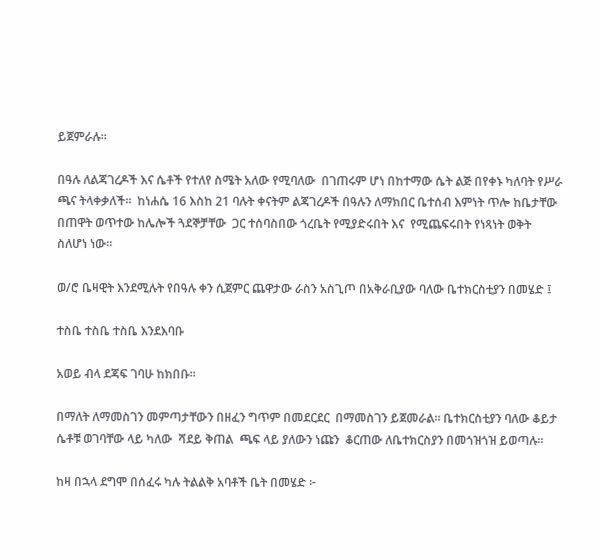ይጀምራሉ።

በዓሉ ለልጃገረዶች እና ሴቶች የተለየ ስሜት አለው የሚባለው  በገጠሩም ሆነ በከተማው ሴት ልጅ በየቀኑ ካለባት የሥራ ጫና ትላቀቃለች፡፡  ከነሐሴ 16 እስከ 21 ባሉት ቀናትም ልጃገረዶች በዓሉን ለማክበር ቤተሰብ እምነት ጥሎ ከቤታቸው  በጠዋት ወጥተው ከሌሎች ጓደኞቻቸው  ጋር ተሰባስበው ጎረቤት የሚያድሩበት እና  የሚጨፍሩበት የነጻነት ወቅት ስለሆነ ነው፡፡

ወ/ሮ ቤዛዊት እንደሚሉት የበዓሉ ቀን ሲጀምር ጨዋታው ራስን አስጊጦ በአቅራቢያው ባለው ቤተክርስቲያን በመሄድ ፤

ተስቤ ተስቤ ተስቤ እንደእባቡ

አወይ ብላ ደጃፍ ገባሁ ከክበቡ፡፡

በማለት ለማመስገን መምጣታቸውን በዘፈን ግጥም በመደርደር  በማመስገን ይጀመራል፡፡ ቤተክርስቲያን ባለው ቆይታ ሴቶቹ ወገባቸው ላይ ካለው  ሻደይ ቅጠል  ጫፍ ላይ ያለውን ነጩን  ቆርጠው ለቤተክርስያን በመጎዝጎዝ ይወጣሉ፡፡

ከዛ በኋላ ደግሞ በሰፈሩ ካሉ ትልልቅ አባቶች ቤት በመሄድ ፦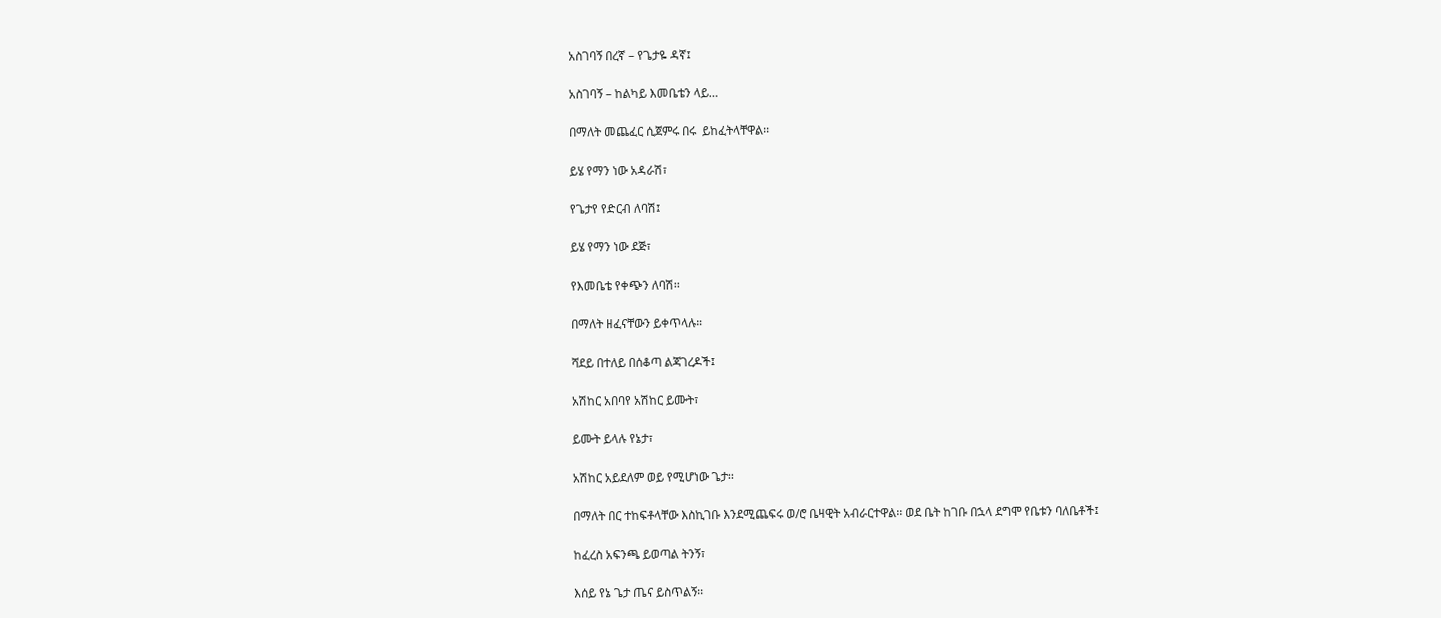አስገባኝ በረኛ – የጌታዬ ዳኛ፤

አስገባኝ – ከልካይ እመቤቴን ላይ…

በማለት መጨፈር ሲጀምሩ በሩ  ይከፈትላቸዋል፡፡

ይሄ የማን ነው አዳራሽ፣

የጌታየ የድርብ ለባሽ፤

ይሄ የማን ነው ደጅ፣

የእመቤቴ የቀጭን ለባሽ፡፡

በማለት ዘፈናቸውን ይቀጥላሉ።

ሻደይ በተለይ በሰቆጣ ልጃገረዶች፤

አሽከር አበባየ አሽከር ይሙት፣

ይሙት ይላሉ የኔታ፣

አሽከር አይደለም ወይ የሚሆነው ጌታ፡፡

በማለት በር ተከፍቶላቸው እስኪገቡ እንደሚጨፍሩ ወ/ሮ ቤዛዊት አብራርተዋል፡፡ ወደ ቤት ከገቡ በኋላ ደግሞ የቤቱን ባለቤቶች፤

ከፈረስ አፍንጫ ይወጣል ትንኝ፣

እሰይ የኔ ጌታ ጤና ይስጥልኝ፡፡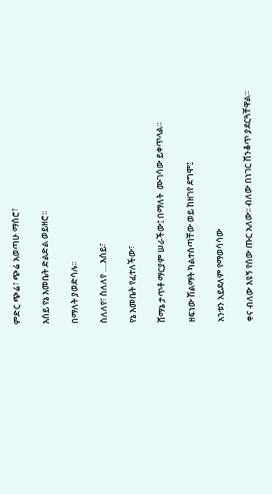ምድር ጭሬ፣ ጭሬ አወጣሁ ማሰሮ፣

እሰይ የኔ እመቤት ድልድል ወይዘሮ፡፡

በማለት ያወድሳሉ፡፡

ስለለየ፣ ስለለየ ….እሰይ፣

የኔ እመቤት የፈተለችው፣

ሸማኔ ታጥቶ ማርያም ሠራችው፤ በማለት  ሙገሳው ይቀጥላል።

ዘፍነው ሽልማት ካልተሰጣቸው ወይ ከዘገየ ደግሞ፤

አንቱን አይደለም የማወሳሳው

ቀና ብለው እዩኝ የሰው ጡር አለው፡፡ ብለው በነገር ሸንቆጥ ያደርጓቸዋል።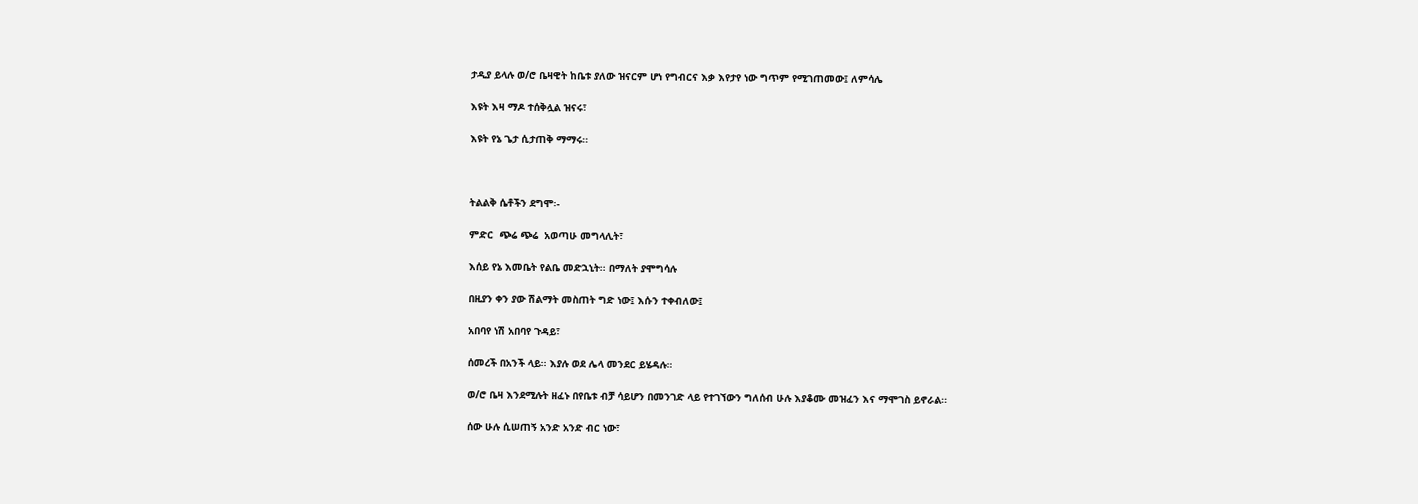ታዲያ ይላሉ ወ/ሮ ቤዛዊት ከቤቱ ያለው ዝናርም ሆነ የግብርና እቃ እየታየ ነው ግጥም የሚገጠመው፤ ለምሳሌ

እዩት እዛ ማዶ ተሰቅሏል ዝናሩ፣

እዩት የኔ ጌታ ሲታጠቅ ማማሩ፡፡



ትልልቅ ሴቶችን ደግሞ፡-

ምድር  ጭሬ ጭሬ  አወጣሁ መግላሊት፣

እሰይ የኔ እመቤት የልቤ መድኋኒት፡፡ በማለት ያሞግሳሉ

በዚያን ቀን ያው ሽልማት መስጠት ግድ ነው፤ እሱን ተቀብለው፤

አበባየ ነሽ አበባየ ጉዳይ፣

ሰመረች በአንች ላይ፡፡ እያሉ ወደ ሌላ መንደር ይሄዳሉ።

ወ/ሮ ቤዛ እንደሚሉት ዘፈኑ በየቤቱ ብቻ ሳይሆን በመንገድ ላይ የተገኘውን ግለሰብ ሁሉ እያቆሙ መዝፈን እና ማሞገስ ይኖራል፡፡

ሰው ሁሉ ሲሠጠኝ አንድ አንድ ብር ነው፣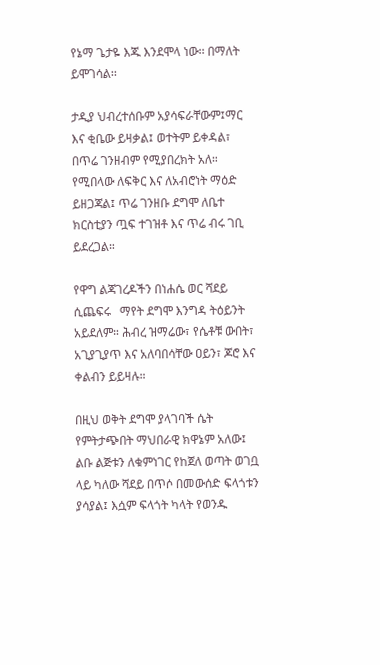የኔማ ጌታዬ እጁ እንደሞላ ነው፡፡ በማለት ይሞገሳል፡፡

ታዲያ ህብረተሰቡም አያሳፍራቸውም፤ማር እና ቂቤው ይዛቃል፤ ወተትም ይቀዳል፣ በጥሬ ገንዘብም የሚያበረክት አለ። የሚበላው ለፍቅር እና ለአብሮነት ማዕድ ይዘጋጃል፤ ጥሬ ገንዘቡ ደግሞ ለቤተ ክርስቲያን ጧፍ ተገዝቶ እና ጥሬ ብሩ ገቢ ይደረጋል።

የዋግ ልጃገረዶችን በነሐሴ ወር ሻደይ ሲጨፍሩ   ማየት ደግሞ እንግዳ ትዕይንት አይደለም። ሕብረ ዝማሬው፣ የሴቶቹ ውበት፣ አጊያጊያጥ እና አለባበሳቸው ዐይን፣ ጆሮ እና ቀልብን ይይዛሉ።

በዚህ ወቅት ደግሞ ያላገባች ሴት የምትታጭበት ማህበራዊ ክዋኔም አለው፤ ልቡ ልጅቱን ለቁምነገር የከጀለ ወጣት ወገቧ ላይ ካለው ሻደይ በጥሶ በመውሰድ ፍላጎቱን ያሳያል፤ እሷም ፍላጎት ካላት የወንዱ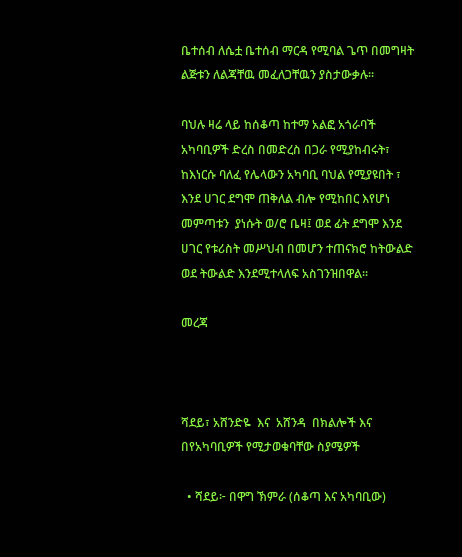ቤተሰብ ለሴቷ ቤተሰብ ማርዳ የሚባል ጌጥ በመግዛት ልጅቱን ለልጃቸዉ መፈለጋቸዉን ያስታውቃሉ፡፡

ባህሉ ዛሬ ላይ ከሰቆጣ ከተማ አልፎ አጎራባች አካባቢዎች ድረስ በመድረስ በጋራ የሚያከብሩት፣ ከእነርሱ ባለፈ የሌላውን አካባቢ ባህል የሚያዩበት ፣ እንደ ሀገር ደግሞ ጠቅለል ብሎ የሚከበር እየሆነ መምጣቱን  ያነሱት ወ/ሮ ቤዛ፤ ወደ ፊት ደግሞ እንደ ሀገር የቱሪስት መሥህብ በመሆን ተጠናክሮ ከትውልድ ወደ ትውልድ እንደሚተላለፍ አስገንዝበዋል፡፡

መረጃ



ሻደይ፣ አሸንድዬ  እና  አሸንዳ  በክልሎች እና በየአካባቢዎች የሚታወቁባቸው ስያሜዎች

  • ሻደይ፦ በዋግ ኽምራ (ሰቆጣ እና አካባቢው)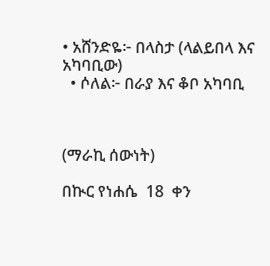• አሸንድዬ፦ በላስታ (ላልይበላ እና አካባቢው)
  • ሶለል፦ በራያ እና ቆቦ አካባቢ



(ማራኪ ሰውነት)

በኲር የነሐሴ  18  ቀን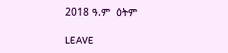2018 ዓ.ም  ዕትም

LEAVE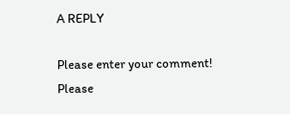A REPLY

Please enter your comment!
Please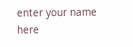enter your name here